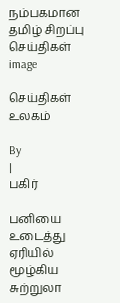நம்பகமான தமிழ் சிறப்பு செய்திகள்
image

செய்திகள் உலகம்

By
|
பகிர்

பனியை உடைத்து ஏரியில் மூழ்கிய சுற்றுலா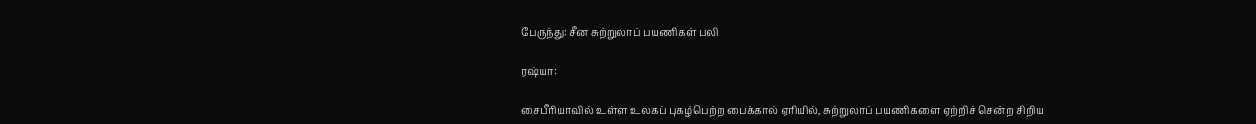பேருந்து: சீன சுற்றுலாப் பயணிகள் பலி

ரஷ்யா:

சைபீரியாவில் உள்ள உலகப் புகழ்பெற்ற பைக்கால் ஏரியில், சுற்றுலாப் பயணிகளை ஏற்றிச் சென்ற சிறிய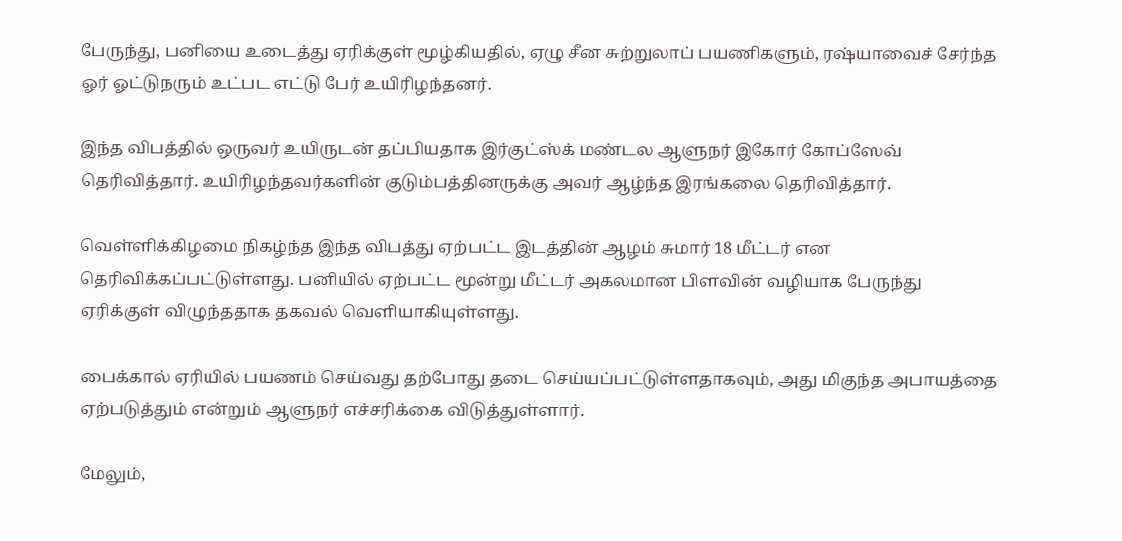பேருந்து, பனியை உடைத்து ஏரிக்குள் மூழ்கியதில், ஏழு சீன சுற்றுலாப் பயணிகளும், ரஷ்யாவைச் சேர்ந்த ஓர் ஓட்டுநரும் உட்பட எட்டு பேர் உயிரிழந்தனர்.

இந்த விபத்தில் ஒருவர் உயிருடன் தப்பியதாக இர்குட்ஸ்க் மண்டல ஆளுநர் இகோர் கோப்ஸேவ் தெரிவித்தார். உயிரிழந்தவர்களின் குடும்பத்தினருக்கு அவர் ஆழ்ந்த இரங்கலை தெரிவித்தார்.

வெள்ளிக்கிழமை நிகழ்ந்த இந்த விபத்து ஏற்பட்ட இடத்தின் ஆழம் சுமார் 18 மீட்டர் என தெரிவிக்கப்பட்டுள்ளது. பனியில் ஏற்பட்ட மூன்று மீட்டர் அகலமான பிளவின் வழியாக பேருந்து ஏரிக்குள் விழுந்ததாக தகவல் வெளியாகியுள்ளது.

பைக்கால் ஏரியில் பயணம் செய்வது தற்போது தடை செய்யப்பட்டுள்ளதாகவும், அது மிகுந்த அபாயத்தை ஏற்படுத்தும் என்றும் ஆளுநர் எச்சரிக்கை விடுத்துள்ளார்.

மேலும்,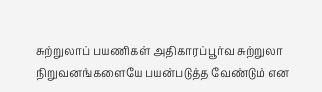சுற்றுலாப் பயணிகள் அதிகாரப்பூர்வ சுற்றுலா நிறுவனங்களையே பயன்படுத்த வேண்டும் என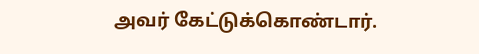அவர் கேட்டுக்கொண்டார்.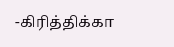-கிரித்திக்கா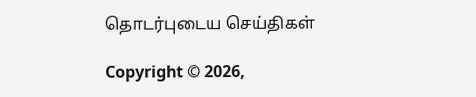தொடர்புடைய செய்திகள்

Copyright © 2026,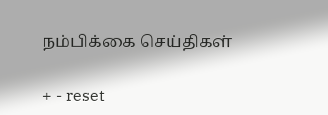நம்பிக்கை செய்திகள்

+ - reset